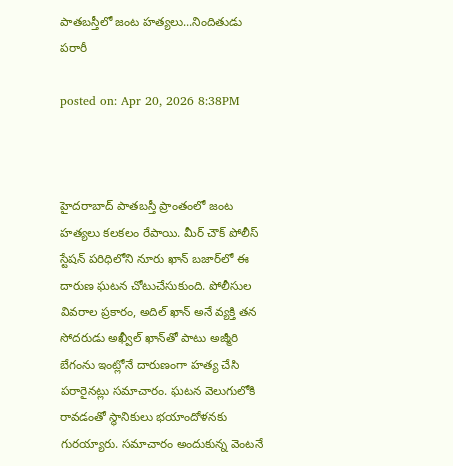పాతబస్తీలో జంట హత్యలు...నిందితుడు పరారీ

posted on: Apr 20, 2026 8:38PM



హైదరాబాద్ పాతబస్తీ ప్రాంతంలో జంట హత్యలు కలకలం రేపాయి. మీర్ చౌక్ పోలీస్ స్టేషన్ పరిధిలోని నూరు ఖాన్ బజార్‌లో ఈ దారుణ ఘటన చోటుచేసుకుంది. పోలీసుల వివరాల ప్రకారం, అదిల్ ఖాన్ అనే వ్యక్తి తన సోదరుడు అఖ్వీల్ ఖాన్‌తో పాటు అజ్మీరి బేగంను ఇంట్లోనే దారుణంగా హత్య చేసి పరారైనట్లు సమాచారం. ఘటన వెలుగులోకి రావడంతో స్థానికులు భయాందోళనకు గురయ్యారు. సమాచారం అందుకున్న వెంటనే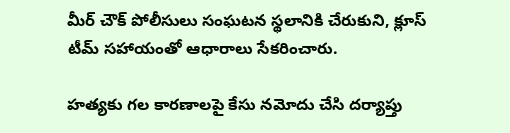మీర్ చౌక్ పోలీసులు సంఘటన స్థలానికి చేరుకుని, క్లూస్ టీమ్ సహాయంతో ఆధారాలు సేకరించారు.

హత్యకు గల కారణాలపై కేసు నమోదు చేసి దర్యాప్తు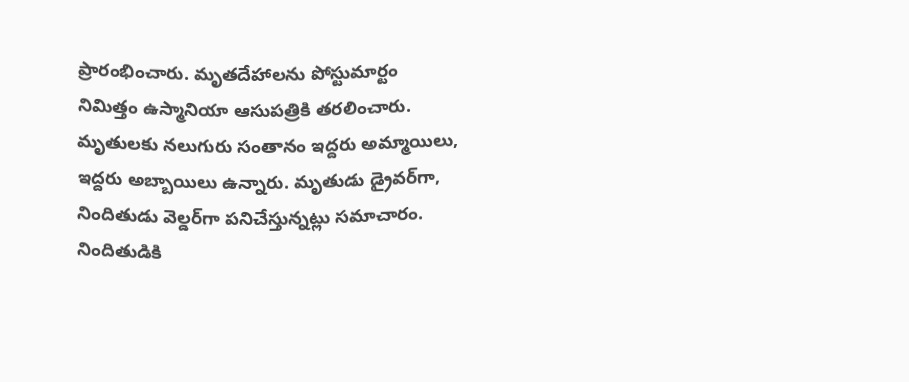ప్రారంభించారు. మృతదేహాలను పోస్టుమార్టం నిమిత్తం ఉస్మానియా ఆసుపత్రికి తరలించారు. మృతులకు నలుగురు సంతానం ఇద్దరు అమ్మాయిలు, ఇద్దరు అబ్బాయిలు ఉన్నారు. మృతుడు డ్రైవర్‌గా, నిందితుడు వెల్డర్‌గా పనిచేస్తున్నట్లు సమాచారం. నిందితుడికి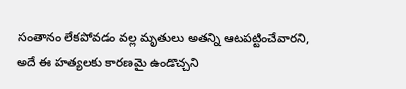సంతానం లేకపోవడం వల్ల మృతులు అతన్ని ఆటపట్టించేవారని, అదే ఈ హత్యలకు కారణమై ఉండొచ్చని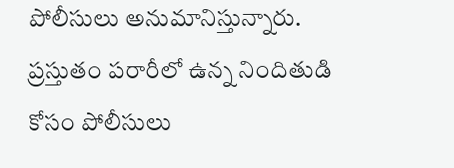పోలీసులు అనుమానిస్తున్నారు. ప్రస్తుతం పరారీలో ఉన్న నిందితుడి కోసం పోలీసులు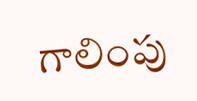గాలింపు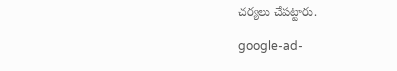చర్యలు చేపట్టారు.

google-ad-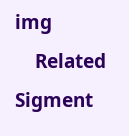img
    Related Sigment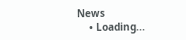News
    • Loading...